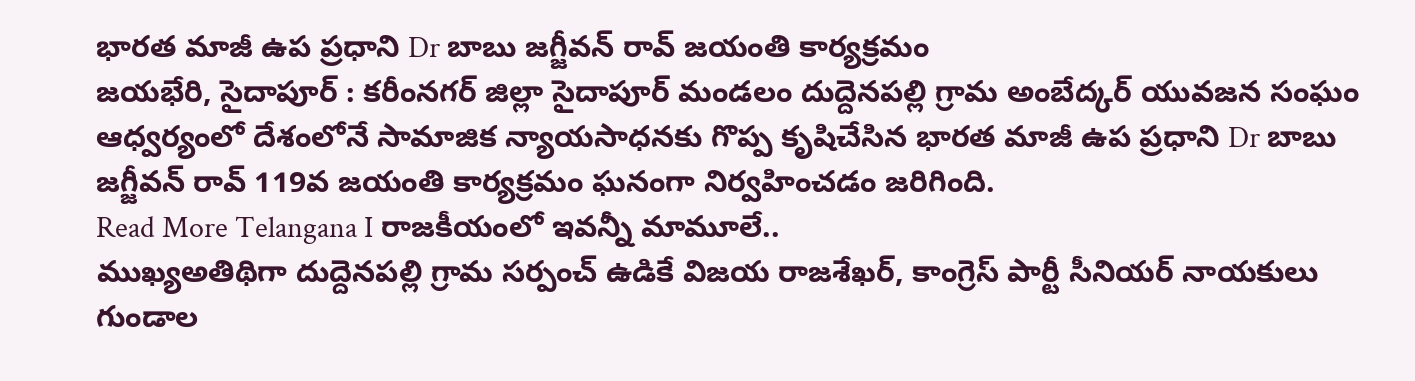భారత మాజీ ఉప ప్రధాని Dr బాబు జగ్జీవన్ రావ్ జయంతి కార్యక్రమం
జయభేరి, సైదాపూర్ : కరీంనగర్ జిల్లా సైదాపూర్ మండలం దుద్దెనపల్లి గ్రామ అంబేద్కర్ యువజన సంఘం ఆధ్వర్యంలో దేశంలోనే సామాజిక న్యాయసాధనకు గొప్ప కృషిచేసిన భారత మాజీ ఉప ప్రధాని Dr బాబు జగ్జీవన్ రావ్ 119వ జయంతి కార్యక్రమం ఘనంగా నిర్వహించడం జరిగింది.
Read More Telangana I రాజకీయంలో ఇవన్నీ మామూలే..
ముఖ్యఅతిథిగా దుద్దెనపల్లి గ్రామ సర్పంచ్ ఉడికే విజయ రాజశేఖర్, కాంగ్రెస్ పార్టీ సీనియర్ నాయకులు గుండాల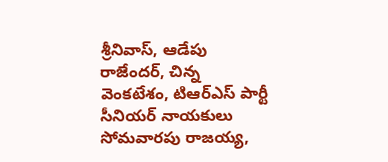శ్రీనివాస్, ఆడేపు రాజేందర్, చిన్న వెంకటేశం, టిఆర్ఎస్ పార్టీ సీనియర్ నాయకులు సోమవారపు రాజయ్య,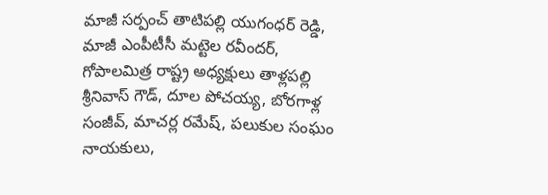మాజీ సర్పంచ్ తాటిపల్లి యుగంధర్ రెడ్డి, మాజీ ఎంపీటీసీ మట్టెల రవీందర్, గోపాలమిత్ర రాష్ట్ర అధ్యక్షులు తాళ్లపల్లి శ్రీనివాస్ గౌడ్, దూల పోచయ్య, బోరగాళ్ల సంజీవ్, మాచర్ల రమేష్, పలుకుల సంఘం నాయకులు,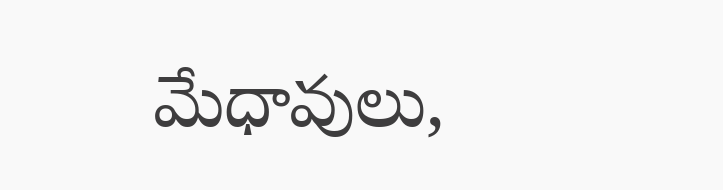మేధావులు,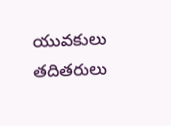యువకులు తదితరులు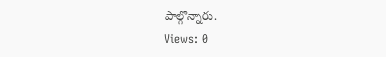పాల్గొన్నారు.
Views: 0